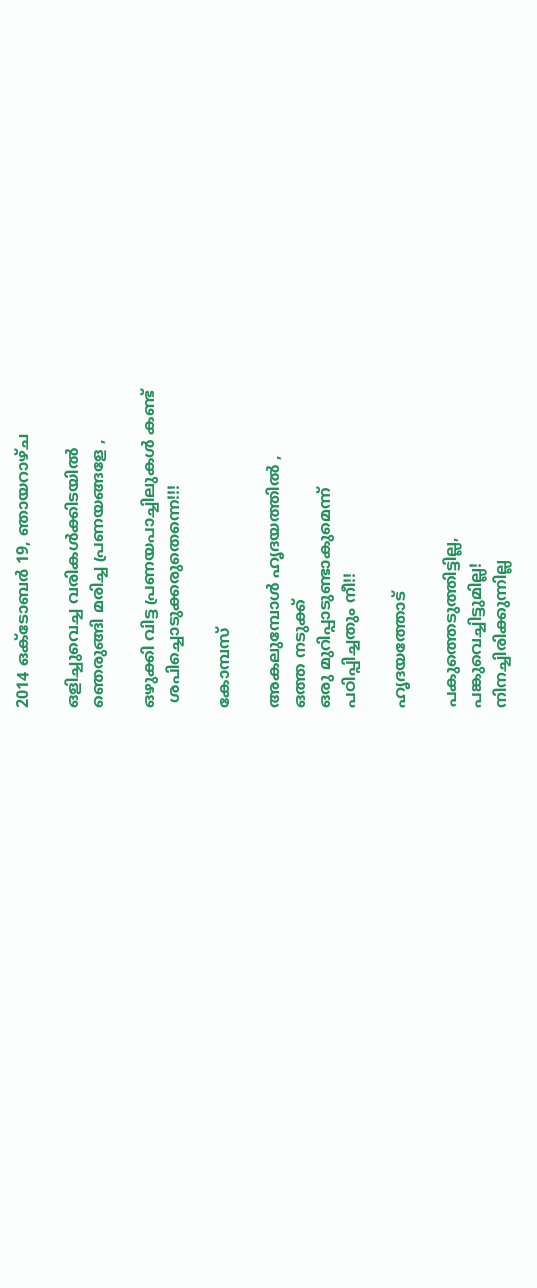2014 ഒക്‌ടോബർ 19, ഞായറാഴ്‌ച

ഒളിച്ചുവെച്ച വരികൾക്കിടയിൽ
ഞെരുങ്ങി മരിച്ച പ്രണയങ്ങളേ ,

ഒഴുക്കി വിട്ട പ്രണയപാച്ചിലുകൾ കണ്ട്‌
 ശപിച്ചൊടുക്കരുതെന്നെ!!!

കോമ്പസ്

അകലുമ്പോൾ ഹൃദയത്തിൽ ,
ഒത്ത നടുക്ക്‌
ഒരു മുറിപ്പാടുണ്ടാകുമെന്ന്
പഠിപ്പിച്ചതും നീ!!

ഹൃദയത്തോട്

പകുത്തെടുത്തിട്ടില്ല,
പങ്കുവെച്ചിട്ടുമില്ല!
നിനച്ചിരിക്കുന്നില്ല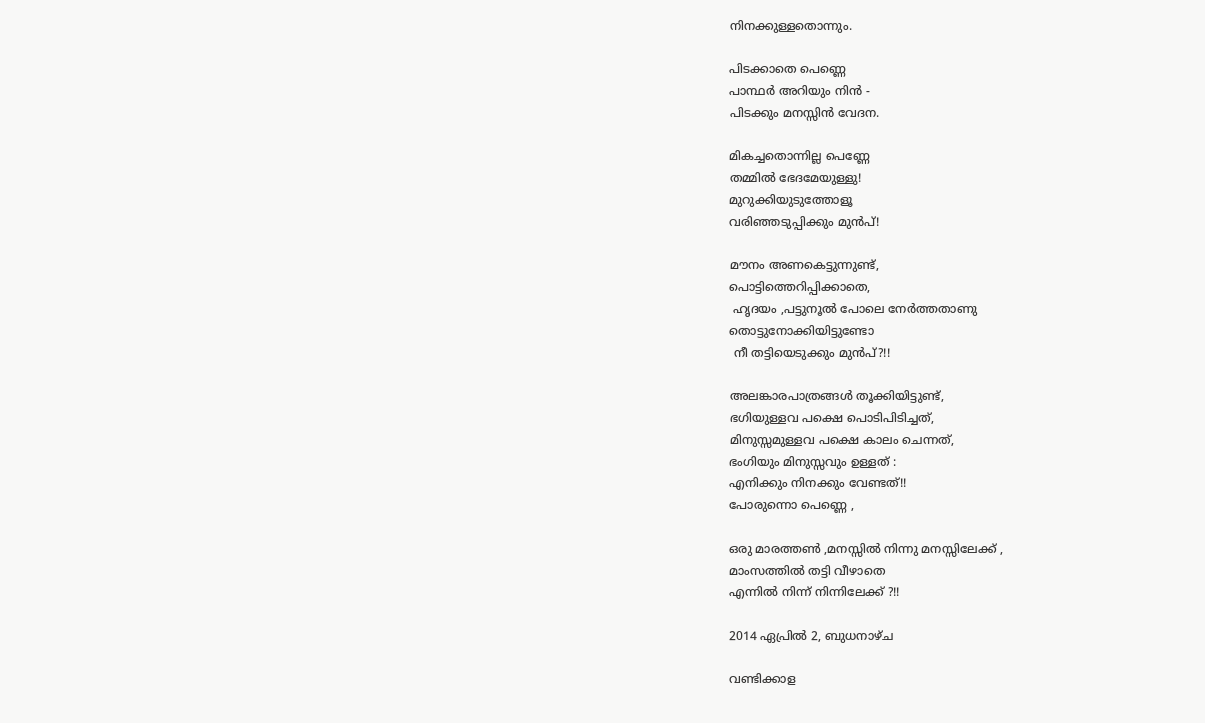നിനക്കുള്ളതൊന്നും.

പിടക്കാതെ പെണ്ണെ
പാന്ഥർ അറിയും നിൻ -
പിടക്കും മനസ്സിൻ വേദന.

മികച്ചതൊന്നില്ല പെണ്ണേ
തമ്മിൽ ഭേദമേയുള്ളു!
മുറുക്കിയുടുത്തോളൂ
വരിഞ്ഞടുപ്പിക്കും മുൻപ്‌!

മൗനം അണകെട്ടുന്നുണ്ട്‌,
പൊട്ടിത്തെറിപ്പിക്കാതെ,
 ഹൃദയം ,പട്ടുനൂൽ പോലെ നേർത്തതാണു
തൊട്ടുനോക്കിയിട്ടുണ്ടോ
 നീ തട്ടിയെടുക്കും മുൻപ്‌?!!

അലങ്കാരപാത്രങ്ങൾ തൂക്കിയിട്ടുണ്ട്‌,
ഭഗിയുള്ളവ പക്ഷെ പൊടിപിടിച്ചത്‌,
മിനുസ്സമുള്ളവ പക്ഷെ കാലം ചെന്നത്‌,
ഭംഗിയും മിനുസ്സവും ഉള്ളത്‌ :
എനിക്കും നിനക്കും വേണ്ടത്‌!!
പോരുന്നൊ പെണ്ണെ ,

ഒരു മാരത്തൺ ,മനസ്സിൽ നിന്നു മനസ്സിലേക്ക്‌ ,
മാംസത്തിൽ തട്ടി വീഴാതെ
എന്നിൽ നിന്ന് നിന്നിലേക്ക്‌ ?!!

2014 ഏപ്രിൽ 2, ബുധനാഴ്‌ച

വണ്ടിക്കാള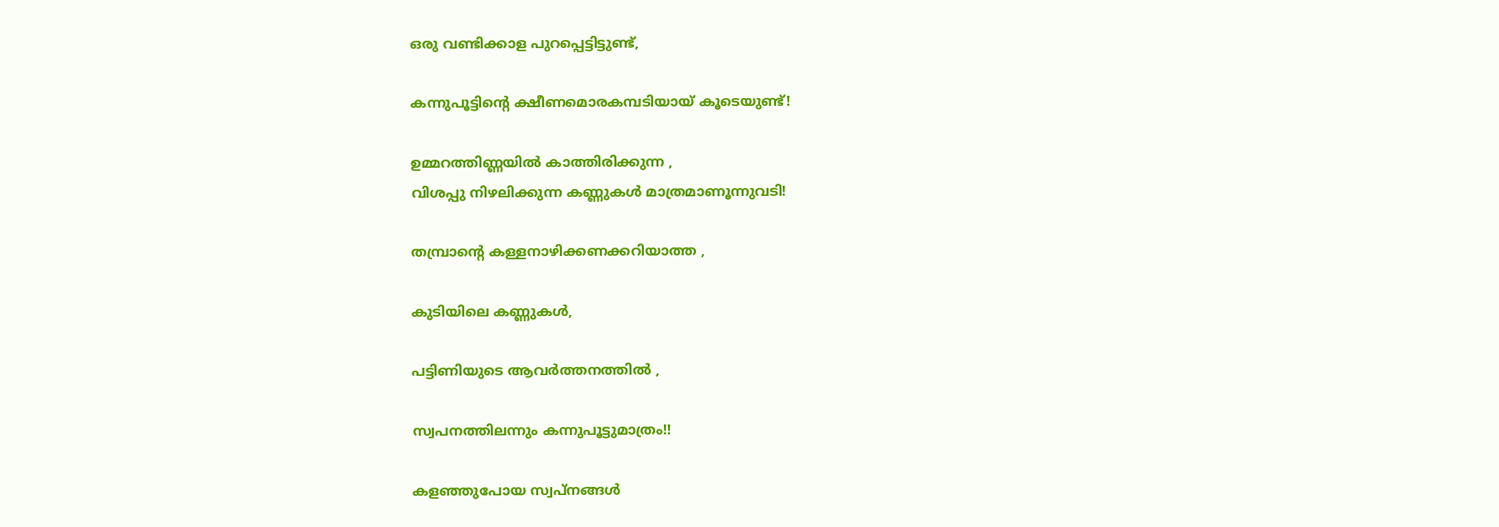ഒരു വണ്ടിക്കാള പുറപ്പെട്ടിട്ടുണ്ട്‌,

കന്നുപൂട്ടിന്റെ ക്ഷീണമൊരകമ്പടിയായ്‌ കൂടെയുണ്ട്‌!

ഉമ്മറത്തിണ്ണയിൽ കാത്തിരിക്കുന്ന ,
വിശപ്പു നിഴലിക്കുന്ന കണ്ണുകൾ മാത്രമാണൂന്നുവടി!

തമ്പ്രാന്റെ കള്ളനാഴിക്കണക്കറിയാത്ത ,

കുടിയിലെ കണ്ണുകൾ,

പട്ടിണിയുടെ ആവർത്തനത്തിൽ ,

സ്വപനത്തിലന്നും കന്നുപൂട്ടുമാത്രം!!

കളഞ്ഞുപോയ സ്വപ്‌നങ്ങള്‍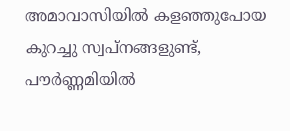അമാവാസിയിൽ കളഞ്ഞുപോയ
കുറച്ചു സ്വപ്നങ്ങളുണ്ട്‌,
പൗർണ്ണമിയിൽ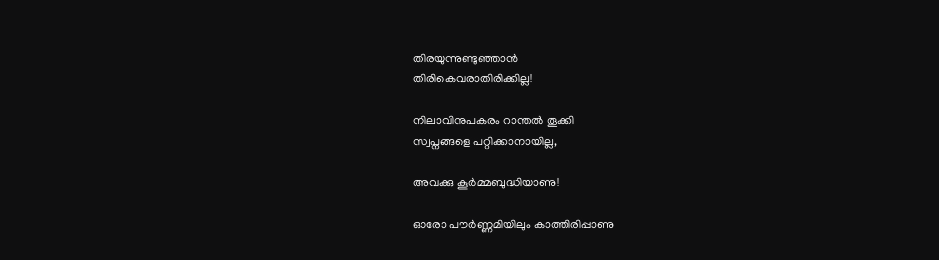തിരയുന്നുണ്ടുഞ്ഞാൻ
തിരികെവരാതിരിക്കില്ല!

നിലാവിനുപകരം റാന്തൽ തൂക്കി
സ്വപ്നങ്ങളെ പറ്റിക്കാനായില്ല,

അവക്കു കൂർമ്മബുദ്ധിയാണു!

ഓരോ പൗർണ്ണമിയിലും കാത്തിരിപ്പാണു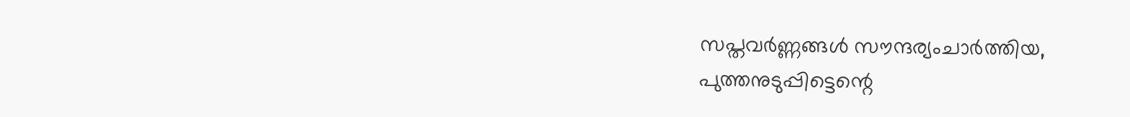സപ്തവർണ്ണങ്ങൾ സൗന്ദര്യംചാർത്തിയ,
പുത്തനുടുപ്പിട്ടെന്റെ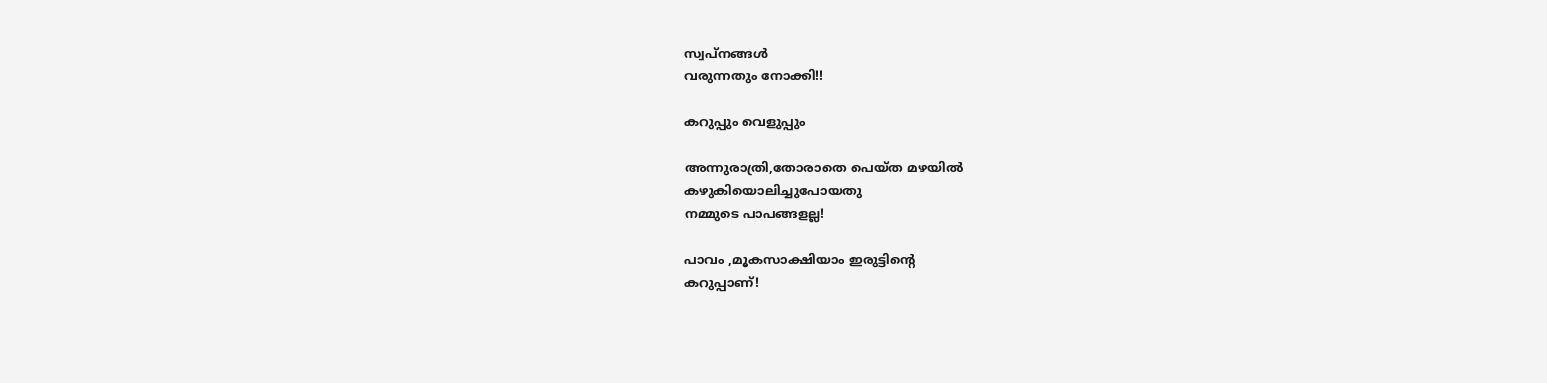സ്വപ്നങ്ങൾ
വരുന്നതും നോക്കി!!

കറുപ്പും വെളുപ്പും

അന്നുരാത്രി,തോരാതെ പെയ്ത മഴയില്‍
കഴുകിയൊലിച്ചുപോയതു
നമ്മുടെ പാപങ്ങളല്ല!

പാവം ,മൂകസാക്ഷിയാം ഇരുട്ടിന്‍റെ
കറുപ്പാണ്!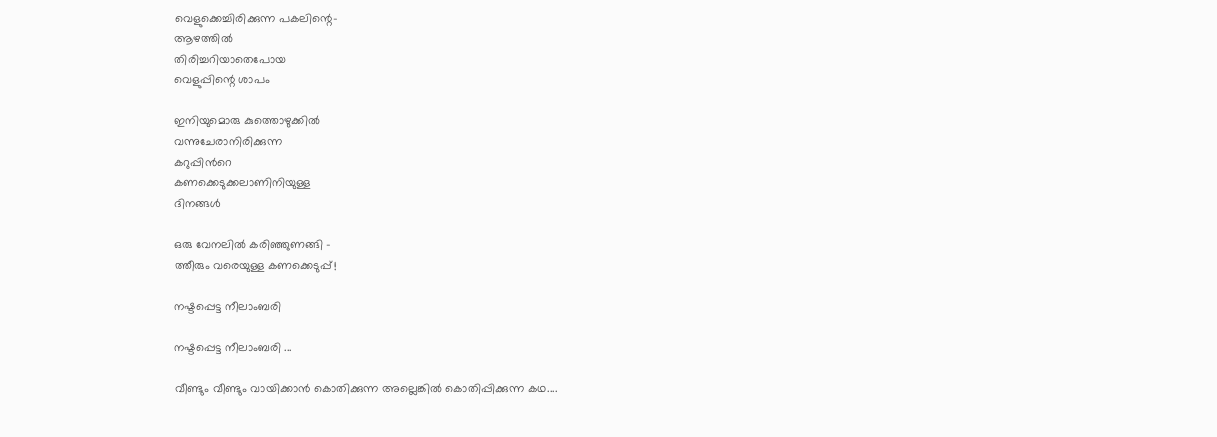വെളുക്കെച്ചിരിക്കുന്ന പകലിന്റെ-
ആഴത്തില്‍
തിരിച്ചറിയാതെപോയ
വെളുപ്പിന്റെ ശാപം

ഇനിയുമൊരു കുത്തൊഴുക്കില്‍
വന്നുചേരാനിരിക്കുന്ന
കറുപ്പിന്‍റെ
കണക്കെടുക്കലാണിനിയുള്ള
ദിനങ്ങള്‍

ഒരു വേനലില്‍ കരിഞ്ഞുണങ്ങി -
ത്തീരും വരെയുള്ള കണക്കെടുപ്പ്!

നഷ്ടപ്പെട്ട നീലാംബരി

നഷ്ടപ്പെട്ട നീലാംബരി ...

വീണ്ടും വീണ്ടും വായിക്കാന്‍ കൊതിക്കുന്ന അല്ലെങ്കില്‍ കൊതിപ്പിക്കുന്ന കഥ....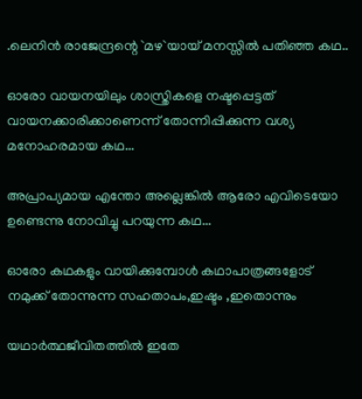.ലെനിന്‍ രാജേന്ദ്രന്റെ `മഴ`യായ് മനസ്സില്‍ പതിഞ്ഞ കഥ..

ഓരോ വായനയിലും ശാസ്ത്രികളെ നഷ്ടപ്പെട്ടത് വായനക്കാരിക്കാണെന്ന് തോന്നിപ്പിക്കുന്ന വശ്യ മനോഹരമായ കഥ...

അപ്രാപ്യമായ എന്തോ അല്ലെങ്കില്‍ ആരോ എവിടെയോ ഉണ്ടെന്നു നോവിച്ചു പറയുന്ന കഥ...

ഓരോ കഥകളും വായിക്കുമ്പോള്‍ കഥാപാത്രങ്ങളോട്
നമുക്ക് തോന്നുന്ന സഹതാപം,ഇഷ്ടം ,ഇതൊന്നും

യഥാര്‍ത്ഥജീവിതത്തില്‍ ഇതേ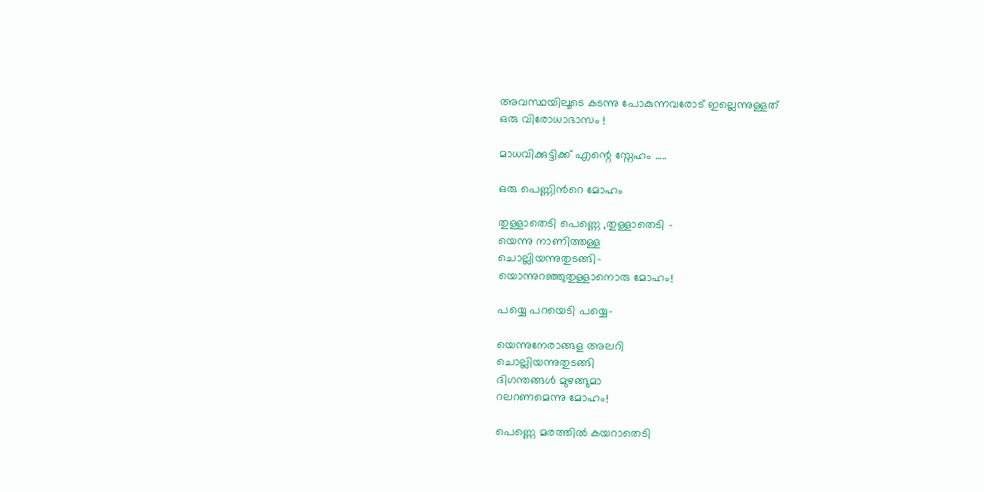അവസ്ഥയിലൂടെ കടന്നു പോകുന്നവരോട് ഇല്ലെന്നുള്ളത്
ഒരു വിരോധാഭാസം !

മാധവിക്കുട്ടിക്ക് എന്റെ സ്നേഹം .....

ഒരു പെണ്ണിന്‍റെ മോഹം

തുള്ളാതെടി പെണ്ണെ ,തുള്ളാതെടി -
യെന്നു നാണിത്തള്ള
ചൊല്ലിയന്നുതുടങ്ങി-
യൊന്നുറഞ്ഞുതുള്ളാനൊരു മോഹം!

പയ്യെ പറയെടി പയ്യെ-

യെന്നുനേരാങ്ങള അലറി
ചൊല്ലിയന്നുതുടങ്ങി
ദിഗന്തങ്ങള്‍ മുഴങ്ങുമാ
റലറണമെന്നു മോഹം!

പെണ്ണെ മരത്തില്‍ കയറാതെടി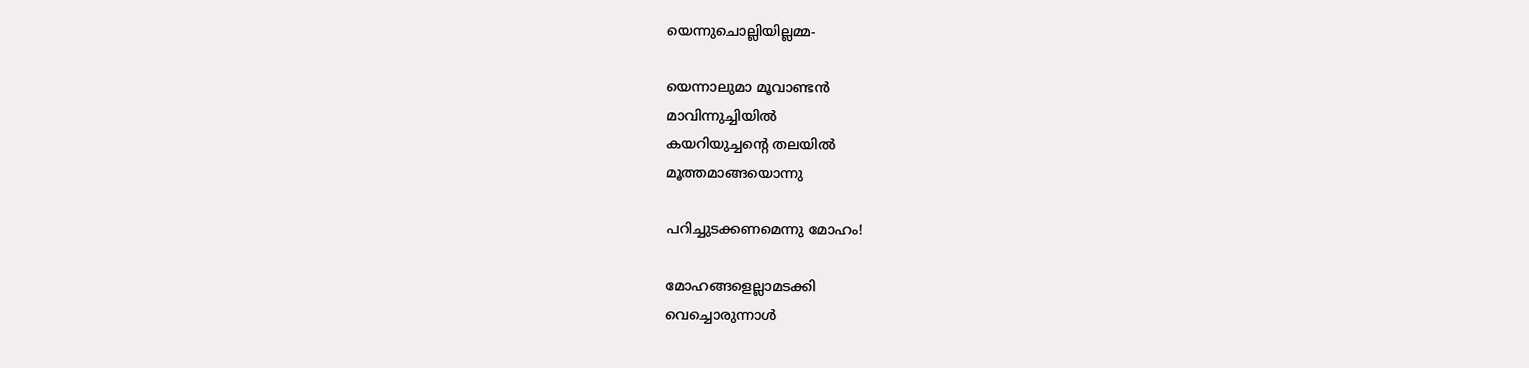യെന്നുചൊല്ലിയില്ലമ്മ-

യെന്നാലുമാ മൂവാണ്ടന്‍
മാവിന്നുച്ചിയില്‍
കയറിയുച്ചന്റെ തലയില്‍
മൂത്തമാങ്ങയൊന്നു

പറിച്ചുടക്കണമെന്നു മോഹം!

മോഹങ്ങളെല്ലാമടക്കി
വെച്ചൊരുന്നാള്‍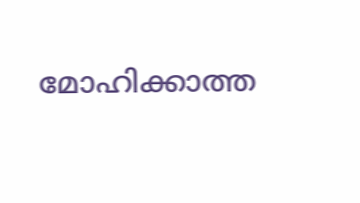മോഹിക്കാത്ത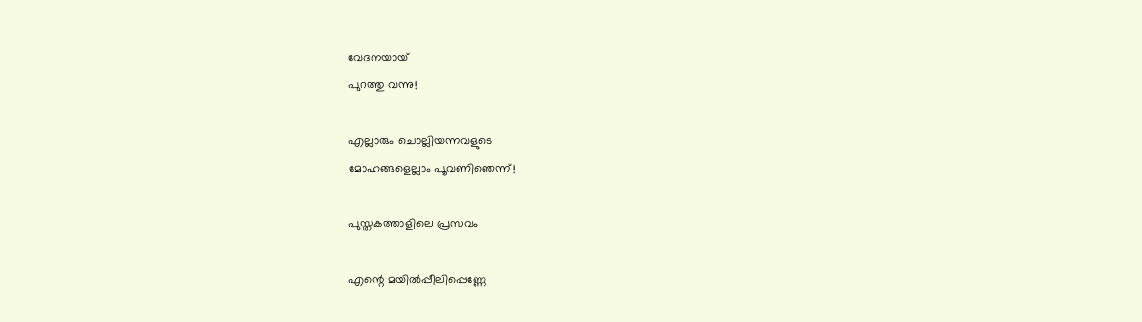വേദനയായ്
പുറത്തു വന്നു!

എല്ലാരും ചൊല്ലിയന്നവളുടെ
മോഹങ്ങളെല്ലാം പൂവണിഞെന്ന്!

പുസ്തകത്താളിലെ പ്രസവം

എന്റെ മയിൽപ്പീലിപ്പെണ്ണേ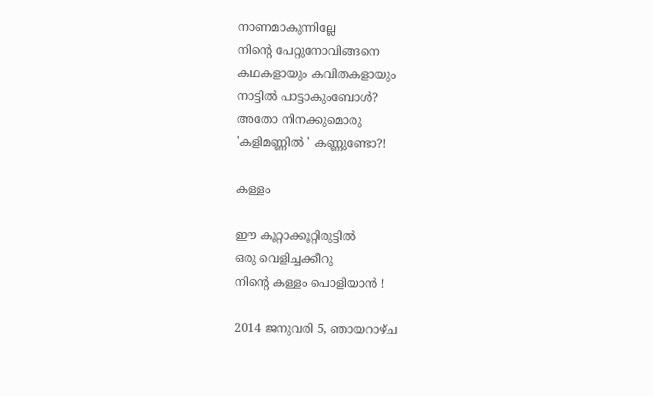നാണമാകുന്നില്ലേ
നിന്റെ പേറ്റുനോവിങ്ങനെ
കഥകളായും കവിതകളായും
നാട്ടിൽ പാട്ടാകുംബോൾ?
അതോ നിനക്കുമൊരു
'കളിമണ്ണിൽ ' കണ്ണുണ്ടോ?!

കള്ളം

ഈ കൂറ്റാക്കൂറ്റിരുട്ടില്‍
ഒരു വെളിച്ചക്കീറു
നിന്‍റെ കള്ളം പൊളിയാന്‍ !

2014 ജനുവരി 5, ഞായറാഴ്‌ച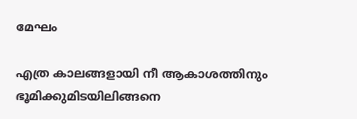മേഘം

എത്ര കാലങ്ങളായി നീ ആകാശത്തിനും
ഭൂമിക്കുമിടയിലിങ്ങനെ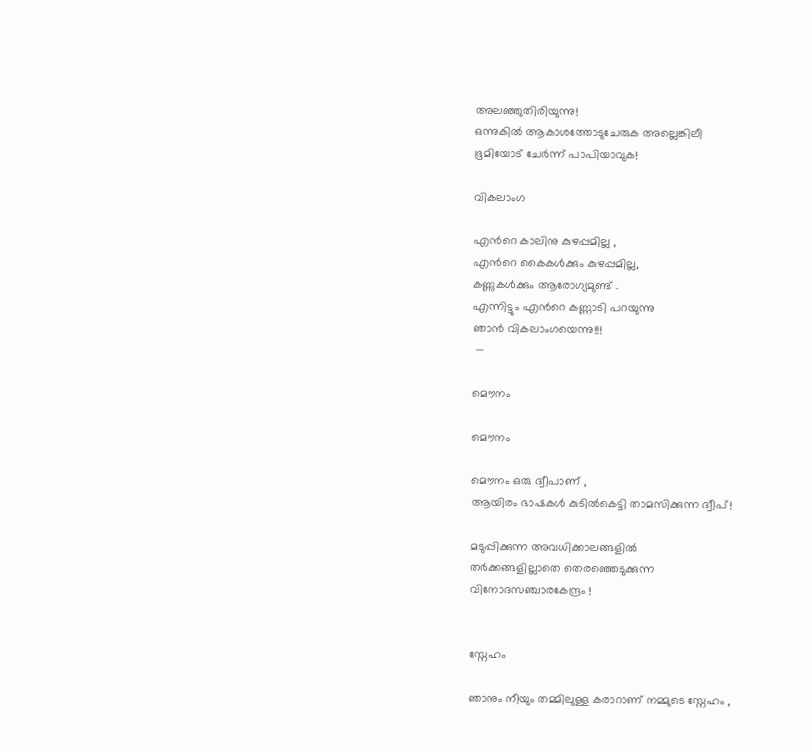അലഞ്ഞുതിരിയുന്നു!
ഒന്നുകില്‍ ആകാശത്തോടുചേരുക അല്ലെങ്കിലീ
ഭൂമിയോട് ചേര്‍ന്ന് പാപിയാവുക!

വികലാംഗ

എന്‍റെ കാലിനു കുഴപ്പമില്ല ,
എന്‍റെ കൈകള്‍ക്കും കുഴപ്പമില്ല,
കണ്ണുകള്‍ക്കും ആരോഗ്യമുണ്ട് .
എന്നിട്ടും എന്‍റെ കണ്ണാടി പറയുന്നു
ഞാന്‍ വികലാംഗയെന്നു!!!
 —

മൌനം

മൌനം

മൌനം ഒരു ദ്വീപാണ് ,
ആയിരം ഭാഷകള്‍ കുടില്‍കെട്ടി താമസിക്കുന്ന ദ്വീപ്‌!

മടുപ്പിക്കുന്ന അവധിക്കാലങ്ങളില്‍
തര്‍ക്കങ്ങളില്ലാതെ തെരഞ്ഞെടുക്കുന്ന
വിനോദസഞ്ചാരകേന്ദ്രം !


സ്നേഹം

ഞാനും നീയും തമ്മിലുള്ള കരാറാണ് നമ്മുടെ സ്നേഹം ,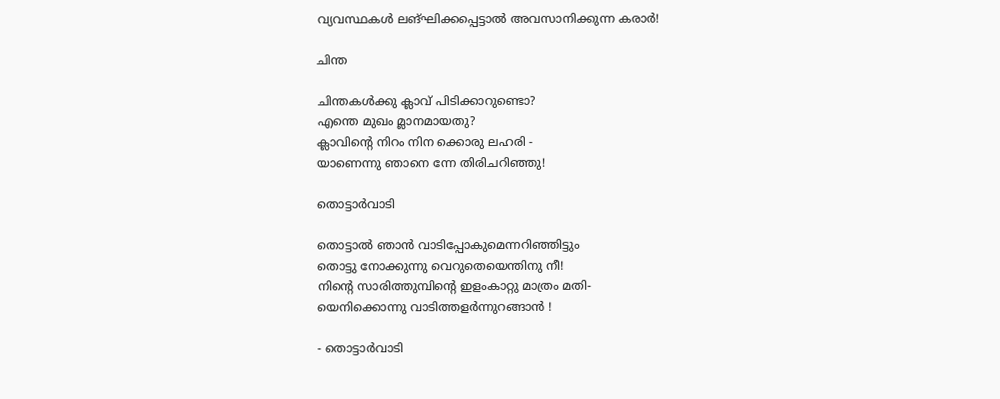വ്യവസ്ഥകള്‍ ലങ്ഘിക്കപ്പെട്ടാല്‍ അവസാനിക്കുന്ന കരാര്‍!

ചിന്ത

ചിന്തകൾക്കു ക്ലാവ്‌ പിടിക്കാറുണ്ടൊ?
എന്തെ മുഖം മ്ലാനമായതു?
ക്ലാവിന്റെ നിറം നിന ക്കൊരു ലഹരി -
യാണെന്നു ഞാനെ ന്നേ തിരിചറിഞ്ഞു!

തൊട്ടാര്‍വാടി

തൊട്ടാല്‍ ഞാന്‍ വാടിപ്പോകുമെന്നറിഞ്ഞിട്ടും
തൊട്ടു നോക്കുന്നു വെറുതെയെന്തിനു നീ!
നിന്റെ സാരിത്തുമ്പിന്‍റെ ഇളംകാറ്റു മാത്രം മതി-
യെനിക്കൊന്നു വാടിത്തളര്‍ന്നുറങ്ങാന്‍ !

- തൊട്ടാര്‍വാടി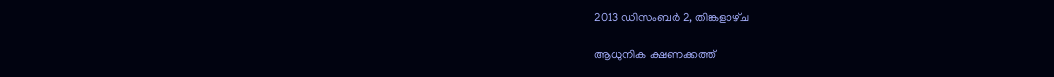2013 ഡിസംബർ 2, തിങ്കളാഴ്‌ച

ആധുനിക ക്ഷണക്കത്ത്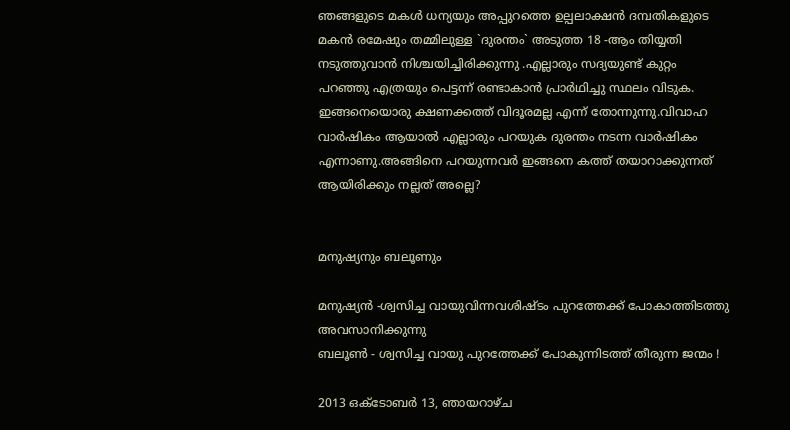ഞങ്ങളുടെ മകള്‍ ധന്യയും അപ്പുറത്തെ ഉല്പലാക്ഷന്‍ ദമ്പതികളുടെ മകന്‍ രമേഷും തമ്മിലുള്ള `ദുരന്തം` അടുത്ത 18 -ആം തിയ്യതി നടുത്തുവാന്‍ നിശ്ചയിച്ചിരിക്കുന്നു .എല്ലാരും സദ്യയുണ്ട് കുറ്റം പറഞ്ഞു എത്രയും പെട്ടന്ന് രണ്ടാകാന്‍ പ്രാര്‍ഥിച്ചു സ്ഥലം വിടുക.
ഇങ്ങനെയൊരു ക്ഷണക്കത്ത് വിദൂരമല്ല എന്ന് തോന്നുന്നു.വിവാഹ വാര്‍ഷികം ആയാല്‍ എല്ലാരും പറയുക ദുരന്തം നടന്ന വാര്‍ഷികം എന്നാണു.അങ്ങിനെ പറയുന്നവര്‍ ഇങ്ങനെ കത്ത് തയാറാക്കുന്നത് ആയിരിക്കും നല്ലത് അല്ലെ?


മനുഷ്യനും ബലൂണും

മനുഷ്യന്‍ -ശ്വസിച്ച വായുവിന്നവശിഷ്ടം പുറത്തേക്ക് പോകാത്തിടത്തു അവസാനിക്കുന്നു
ബലൂണ്‍ - ശ്വസിച്ച വായു പുറത്തേക്ക് പോകുന്നിടത്ത് തീരുന്ന ജന്മം !

2013 ഒക്‌ടോബർ 13, ഞായറാഴ്‌ച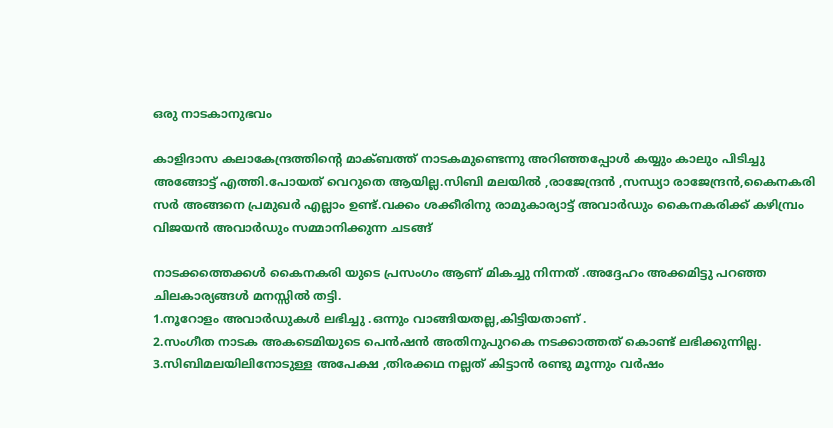ഒരു നാടകാനുഭവം

കാളിദാസ കലാകേന്ദ്രത്തിന്റെ മാക്ബത്ത് നാടകമുണ്ടെന്നു അറിഞ്ഞപ്പോള്‍ കയ്യും കാലും പിടിച്ചു അങ്ങോട്ട്‌ എത്തി.പോയത് വെറുതെ ആയില്ല.സിബി മലയില്‍ ,രാജേന്ദ്രന്‍ ,സന്ധ്യാ രാജേന്ദ്രന്‍,കൈനകരി സര്‍ അങ്ങനെ പ്രമുഖര്‍ എല്ലാം ഉണ്ട്.വക്കം ശക്കീരിനു രാമുകാര്യാട്ട് അവാര്‍ഡും കൈനകരിക്ക് കഴിമ്പ്രം വിജയന്‍ അവാര്‍ഡും സമ്മാനിക്കുന്ന ചടങ്ങ്

നാടക്കത്തെക്കള്‍ കൈനകരി യുടെ പ്രസംഗം ആണ് മികച്ചു നിന്നത് .അദ്ദേഹം അക്കമിട്ടു പറഞ്ഞ ചിലകാര്യങ്ങള്‍ മനസ്സില്‍ തട്ടി.
1.നൂറോളം അവാര്‍ഡുകള്‍ ലഭിച്ചു .ഒന്നും വാങ്ങിയതല്ല,കിട്ടിയതാണ് .
2.സംഗീത നാടക അകടെമിയുടെ പെന്‍ഷന്‍ അതിനുപുറകെ നടക്കാത്തത് കൊണ്ട് ലഭിക്കുന്നില്ല.
3.സിബിമലയിലിനോടുള്ള അപേക്ഷ ,തിരക്കഥ നല്ലത് കിട്ടാന്‍ രണ്ടു മൂന്നും വര്‍ഷം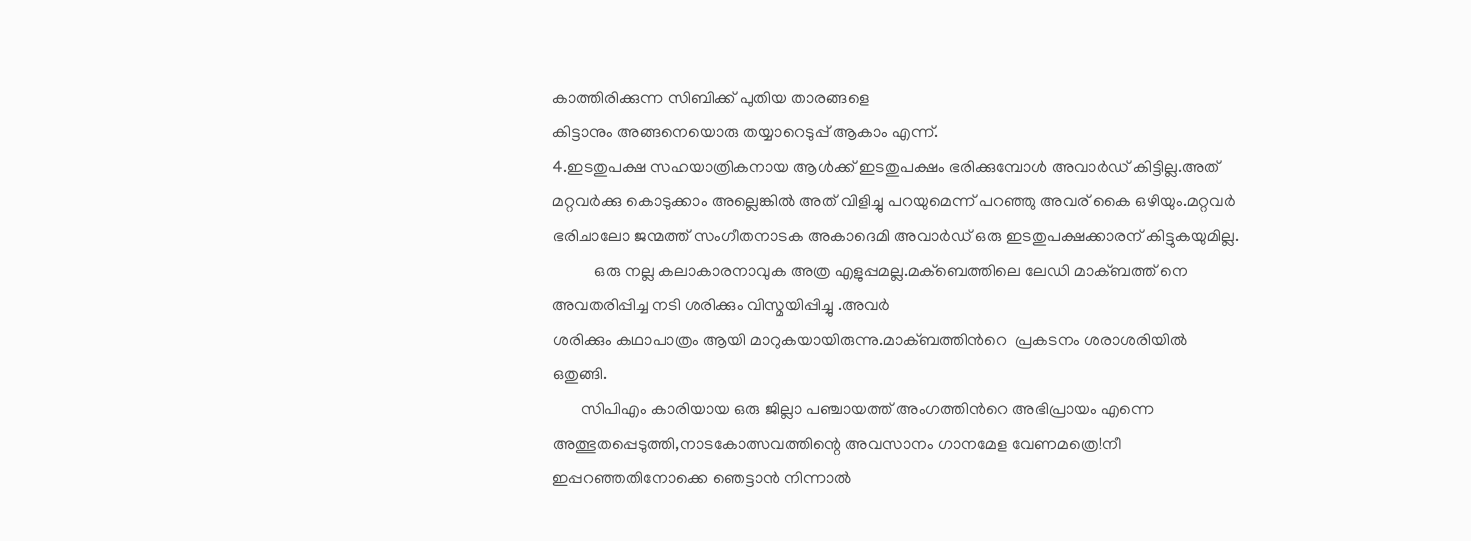കാത്തിരിക്കുന്ന സിബിക്ക് പുതിയ താരങ്ങളെ
കിട്ടാനും അങ്ങനെയൊരു തയ്യാറെടുപ്പ് ആകാം എന്ന്.
4.ഇടതുപക്ഷ സഹയാത്രികനായ ആള്‍ക്ക് ഇടതുപക്ഷം ഭരിക്കുമ്പോള്‍ അവാര്‍ഡ്‌ കിട്ടില്ല.അത് മറ്റവര്‍ക്കു കൊടുക്കാം അല്ലെങ്കില്‍ അത് വിളിച്ചു പറയുമെന്ന് പറഞ്ഞു അവര് കൈ ഒഴിയും.മറ്റവര്‍ ഭരിചാലോ ജന്മത്ത് സംഗീതനാടക അകാദെമി അവാര്‍ഡ്‌ ഒരു ഇടതുപക്ഷക്കാരന് കിട്ടുകയുമില്ല.
          ഒരു നല്ല കലാകാരനാവുക അത്ര എളുപ്പമല്ല.മക്ബെത്തിലെ ലേഡി മാക്ബത്ത് നെ അവതരിപ്പിച്ച നടി ശരിക്കും വിസ്മയിപ്പിച്ചു .അവര്‍
ശരിക്കും കഥാപാത്രം ആയി മാറുകയായിരുന്നു.മാക്ബത്തിന്‍റെ  പ്രകടനം ശരാശരിയില്‍ ഒതുങ്ങി.
       സിപിഎം കാരിയായ ഒരു ജില്ലാ പഞ്ചായത്ത് അംഗത്തിന്‍റെ അഭിപ്രായം എന്നെ അത്ഭുതപ്പെടുത്തി,നാടകോത്സവത്തിന്റെ അവസാനം ഗാനമേള വേണമത്രെ!നീ ഇപ്പറഞ്ഞതിനോക്കെ ഞെട്ടാന്‍ നിന്നാല്‍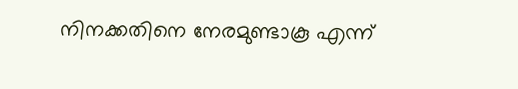നിനക്കതിനെ നേരമുണ്ടാകൂ എന്ന്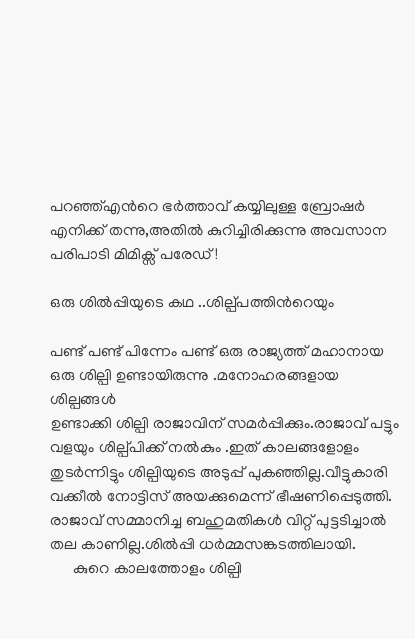പറഞ്ഞ്എന്‍റെ ഭര്‍ത്താവ് കയ്യിലുള്ള ബ്രോഷര്‍ എനിക്ക് തന്നു,അതില്‍ കുറിച്ചിരിക്കുന്നു അവസാന പരിപാടി മിമിക്സ് പരേഡ്!

ഒരു ശില്‍പ്പിയുടെ കഥ ..ശില്പ്പത്തിന്‍റെയും

പണ്ട് പണ്ട് പിന്നേം പണ്ട് ഒരു രാജ്യത്ത് മഹാനായ ഒരു ശില്പി ഉണ്ടായിരുന്നു .മനോഹരങ്ങളായ ശില്പങ്ങള്‍
ഉണ്ടാക്കി ശില്പി രാജാവിന് സമര്‍പ്പിക്കും.രാജാവ് പട്ടും വളയും ശില്പ്പിക്ക് നല്‍കും .ഇത് കാലങ്ങളോളം
തുടര്‍ന്നിട്ടും ശില്പിയുടെ അടുപ്പ് പുകഞ്ഞില്ല.വീട്ടുകാരി വക്കീല്‍ നോട്ടിസ് അയക്കുമെന്ന് ഭീഷണിപ്പെടുത്തി.
രാജാവ് സമ്മാനിച്ച ബഹുമതികള്‍ വിറ്റ് പുട്ടടിച്ചാല്‍ തല കാണില്ല.ശില്‍പ്പി ധര്‍മ്മസങ്കടത്തിലായി.
      കുറെ കാലത്തോളം ശില്പി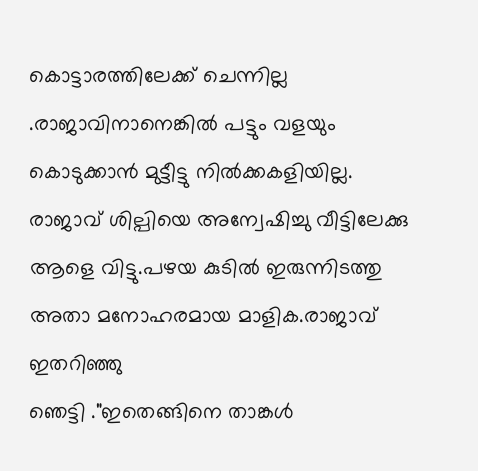കൊട്ടാരത്തിലേക്ക് ചെന്നില്ല .രാജാവിനാനെങ്കില്‍ പട്ടും വളയും കൊടുക്കാന്‍ മുട്ടീട്ടു നില്‍ക്കകളിയില്ല.
രാജാവ് ശില്പിയെ അന്വേഷിച്ചു വീട്ടിലേക്കു ആളെ വിട്ടു.പഴയ കുടില്‍ ഇരുന്നിടത്തു അതാ മനോഹരമായ മാളിക.രാജാവ് ഇതറിഞ്ഞു
ഞെട്ടി ."ഇതെങ്ങിനെ താങ്കള്‍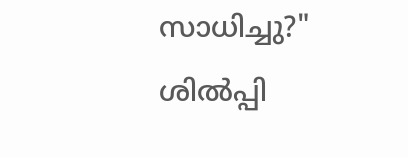സാധിച്ചു?" ശില്‍പ്പി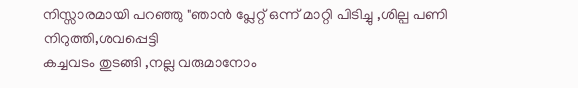നിസ്സാരമായി പറഞ്ഞു "ഞാന്‍ പ്ലേറ്റ് ഒന്ന് മാറ്റി പിടിച്ചു ,ശില്പ പണി നിറുത്തി,ശവപ്പെട്ടി
കച്ചവടം തുടങ്ങി ,നല്ല വരുമാനോം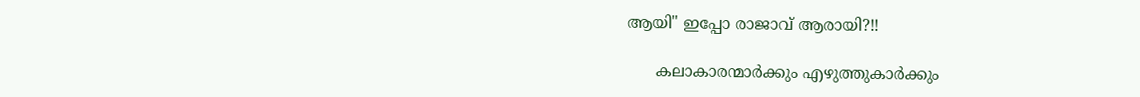ആയി" ഇപ്പോ രാജാവ് ആരായി?!!

      കലാകാരന്മാര്‍ക്കും എഴുത്തുകാര്‍ക്കും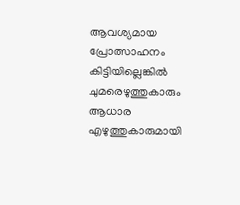ആവശ്യമായ പ്രോത്സാഹനം കിട്ടിയില്ലെങ്കില്‍ ചുമരെഴുത്തുകാരും ആധാര എഴുത്തുകാരുമായി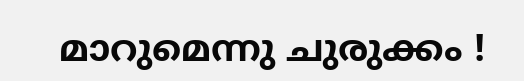മാറുമെന്നു ചുരുക്കം !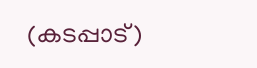(കടപ്പാട്)